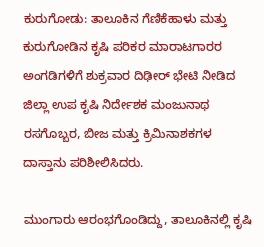ಕುರುಗೋಡು: ತಾಲೂಕಿನ ಗೆಣಿಕೆಹಾಳು ಮತ್ತು ಕುರುಗೋಡಿನ ಕೃಷಿ ಪರಿಕರ ಮಾರಾಟಗಾರರ ಅಂಗಡಿಗಳಿಗೆ ಶುಕ್ರವಾರ ದಿಢೀರ್ ಭೇಟಿ ನೀಡಿದ ಜಿಲ್ಲಾ ಉಪ ಕೃಷಿ ನಿರ್ದೇಶಕ ಮಂಜುನಾಥ ರಸಗೊಬ್ಬರ, ಬೀಜ ಮತ್ತು ಕ್ರಿಮಿನಾಶಕಗಳ ದಾಸ್ತಾನು ಪರಿಶೀಲಿಸಿದರು.

ಮುಂಗಾರು ಆರಂಭಗೊಂಡಿದ್ದು, ತಾಲೂಕಿನಲ್ಲಿ ಕೃಷಿ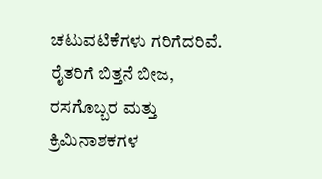ಚಟುವಟಿಕೆಗಳು ಗರಿಗೆದರಿವೆ. ರೈತರಿಗೆ ಬಿತ್ತನೆ ಬೀಜ, ರಸಗೊಬ್ಬರ ಮತ್ತು ಕ್ರಿಮಿನಾಶಕಗಳ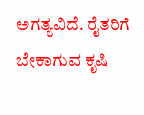ಅಗತ್ಯವಿದೆ. ರೈತರಿಗೆ ಬೇಕಾಗುವ ಕೃಷಿ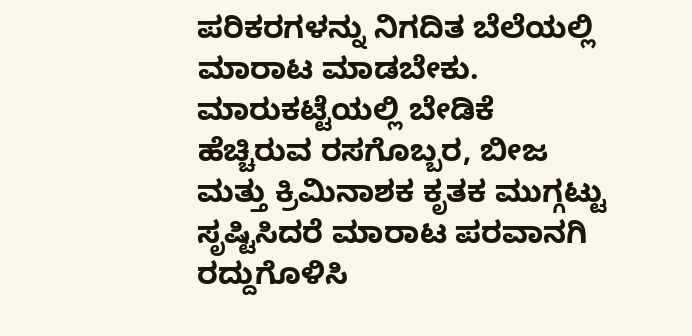ಪರಿಕರಗಳನ್ನು ನಿಗದಿತ ಬೆಲೆಯಲ್ಲಿ ಮಾರಾಟ ಮಾಡಬೇಕು. ಮಾರುಕಟ್ಟೆಯಲ್ಲಿ ಬೇಡಿಕೆ ಹೆಚ್ಚಿರುವ ರಸಗೊಬ್ಬರ, ಬೀಜ ಮತ್ತು ಕ್ರಿಮಿನಾಶಕ ಕೃತಕ ಮುಗ್ಗಟ್ಟು ಸೃಷ್ಟಿಸಿದರೆ ಮಾರಾಟ ಪರವಾನಗಿ ರದ್ದುಗೊಳಿಸಿ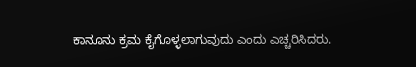ಕಾನೂನು ಕ್ರಮ ಕೈಗೊಳ್ಳಲಾಗುವುದು ಎಂದು ಎಚ್ಚರಿಸಿದರು.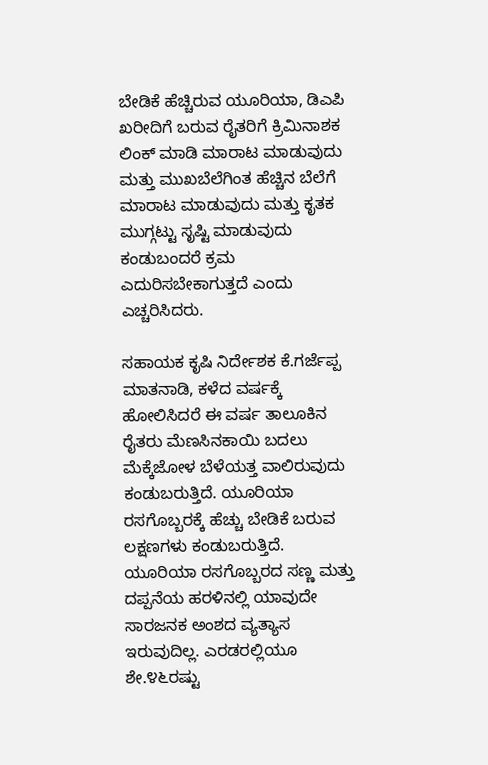ಬೇಡಿಕೆ ಹೆಚ್ಚಿರುವ ಯೂರಿಯಾ, ಡಿಎಪಿ ಖರೀದಿಗೆ ಬರುವ ರೈತರಿಗೆ ಕ್ರಿಮಿನಾಶಕ ಲಿಂಕ್ ಮಾಡಿ ಮಾರಾಟ ಮಾಡುವುದು ಮತ್ತು ಮುಖಬೆಲೆಗಿಂತ ಹೆಚ್ಚಿನ ಬೆಲೆಗೆ ಮಾರಾಟ ಮಾಡುವುದು ಮತ್ತು ಕೃತಕ ಮುಗ್ಗಟ್ಟು ಸೃಷ್ಟಿ ಮಾಡುವುದು ಕಂಡುಬಂದರೆ ಕ್ರಮ ಎದುರಿಸಬೇಕಾಗುತ್ತದೆ ಎಂದು ಎಚ್ಚರಿಸಿದರು.

ಸಹಾಯಕ ಕೃಷಿ ನಿರ್ದೇಶಕ ಕೆ.ಗರ್ಜೆಪ್ಪ ಮಾತನಾಡಿ, ಕಳೆದ ವರ್ಷಕ್ಕೆ ಹೋಲಿಸಿದರೆ ಈ ವರ್ಷ ತಾಲೂಕಿನ ರೈತರು ಮೆಣಸಿನಕಾಯಿ ಬದಲು ಮೆಕ್ಕೆಜೋಳ ಬೆಳೆಯತ್ತ ವಾಲಿರುವುದು ಕಂಡುಬರುತ್ತಿದೆ. ಯೂರಿಯಾ ರಸಗೊಬ್ಬರಕ್ಕೆ ಹೆಚ್ಚು ಬೇಡಿಕೆ ಬರುವ ಲಕ್ಷಣಗಳು ಕಂಡುಬರುತ್ತಿದೆ. ಯೂರಿಯಾ ರಸಗೊಬ್ಬರದ ಸಣ್ಣ ಮತ್ತು ದಪ್ಪನೆಯ ಹರಳಿನಲ್ಲಿ ಯಾವುದೇ ಸಾರಜನಕ ಅಂಶದ ವ್ಯತ್ಯಾಸ ಇರುವುದಿಲ್ಲ. ಎರಡರಲ್ಲಿಯೂ ಶೇ.೪೬ರಷ್ಟು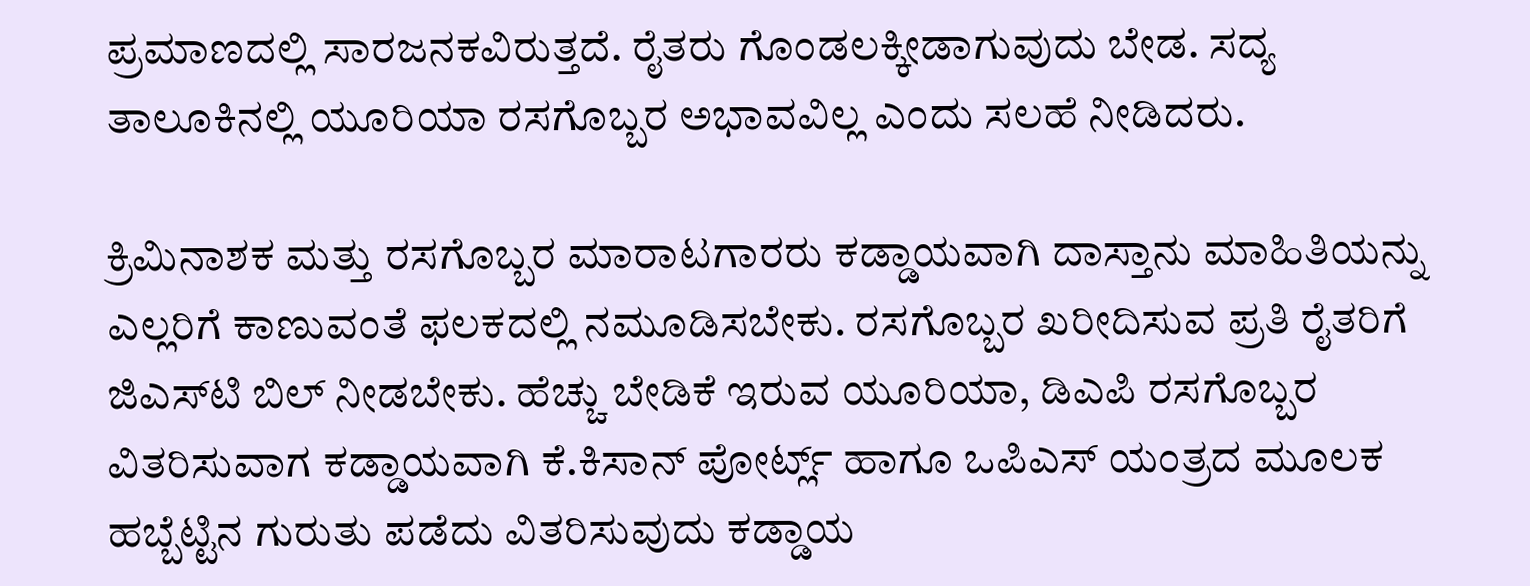ಪ್ರಮಾಣದಲ್ಲಿ ಸಾರಜನಕವಿರುತ್ತದೆ. ರೈತರು ಗೊಂಡಲಕ್ಕೀಡಾಗುವುದು ಬೇಡ. ಸದ್ಯ ತಾಲೂಕಿನಲ್ಲಿ ಯೂರಿಯಾ ರಸಗೊಬ್ಬರ ಅಭಾವವಿಲ್ಲ ಎಂದು ಸಲಹೆ ನೀಡಿದರು.

ಕ್ರಿಮಿನಾಶಕ ಮತ್ತು ರಸಗೊಬ್ಬರ ಮಾರಾಟಗಾರರು ಕಡ್ಡಾಯವಾಗಿ ದಾಸ್ತಾನು ಮಾಹಿತಿಯನ್ನು ಎಲ್ಲರಿಗೆ ಕಾಣುವಂತೆ ಫಲಕದಲ್ಲಿ ನಮೂಡಿಸಬೇಕು. ರಸಗೊಬ್ಬರ ಖರೀದಿಸುವ ಪ್ರತಿ ರೈತರಿಗೆ ಜಿಎಸ್‌ಟಿ ಬಿಲ್ ನೀಡಬೇಕು. ಹೆಚ್ಚು ಬೇಡಿಕೆ ಇರುವ ಯೂರಿಯಾ, ಡಿಎಪಿ ರಸಗೊಬ್ಬರ ವಿತರಿಸುವಾಗ ಕಡ್ಡಾಯವಾಗಿ ಕೆ.ಕಿಸಾನ್ ಪೋರ್ಟ್ಲ್ ಹಾಗೂ ಒಪಿಎಸ್ ಯಂತ್ರದ ಮೂಲಕ ಹಬ್ಬೆಟ್ಟಿನ ಗುರುತು ಪಡೆದು ವಿತರಿಸುವುದು ಕಡ್ಡಾಯ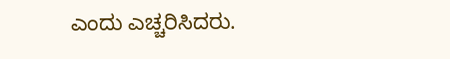ಎಂದು ಎಚ್ಚರಿಸಿದರು.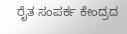ರೈತ ಸಂಪರ್ಕ ಕೇಂದ್ರದ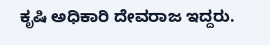ಕೃಷಿ ಅಧಿಕಾರಿ ದೇವರಾಜ ಇದ್ದರು.